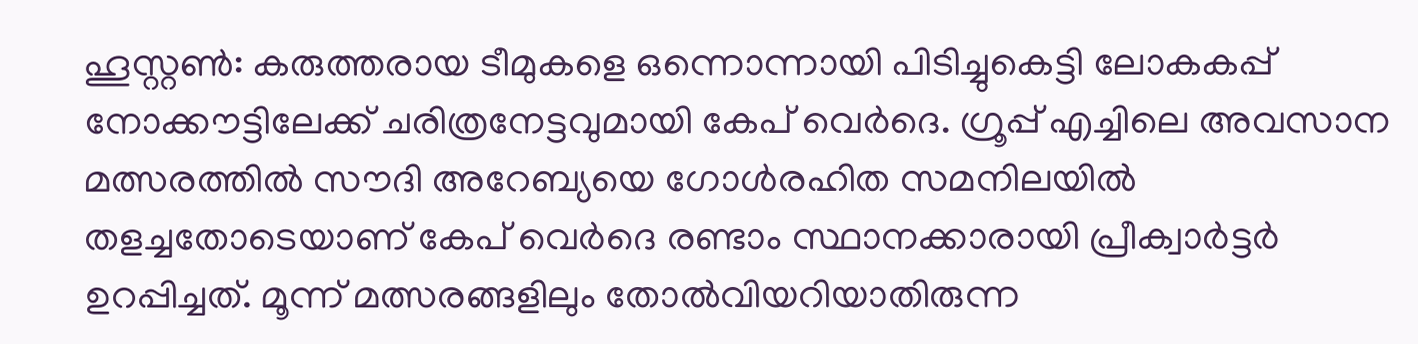ഹൂസ്റ്റൺ: കരുത്തരായ ടീമുകളെ ഒന്നൊന്നായി പിടിച്ചുകെട്ടി ലോകകപ്പ് നോക്കൗട്ടിലേക്ക് ചരിത്രനേട്ടവുമായി കേപ് വെർദെ. ഗ്രൂപ്പ് എച്ചിലെ അവസാന മത്സരത്തിൽ സൗദി അറേബ്യയെ ഗോൾരഹിത സമനിലയിൽ തളച്ചതോടെയാണ് കേപ് വെർദെ രണ്ടാം സ്ഥാനക്കാരായി പ്രീക്വാർട്ടർ ഉറപ്പിച്ചത്. മൂന്ന് മത്സരങ്ങളിലും തോൽവിയറിയാതിരുന്ന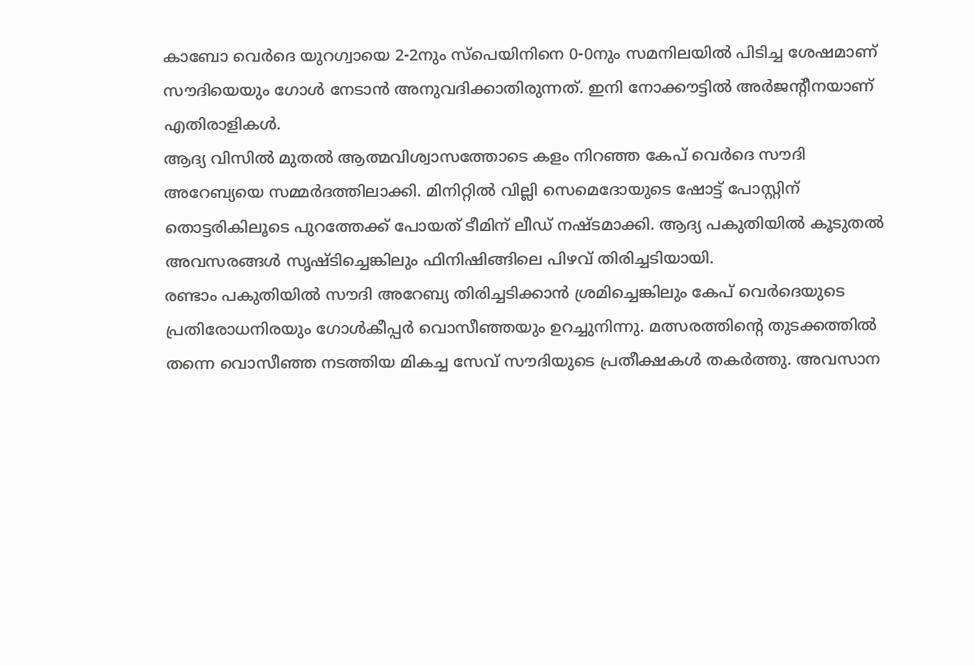കാബോ വെർദെ യുറഗ്വായെ 2-2നും സ്പെയിനിനെ 0-0നും സമനിലയിൽ പിടിച്ച ശേഷമാണ് സൗദിയെയും ഗോൾ നേടാൻ അനുവദിക്കാതിരുന്നത്. ഇനി നോക്കൗട്ടിൽ അർജന്റീനയാണ് എതിരാളികൾ.
ആദ്യ വിസിൽ മുതൽ ആത്മവിശ്വാസത്തോടെ കളം നിറഞ്ഞ കേപ് വെർദെ സൗദി അറേബ്യയെ സമ്മർദത്തിലാക്കി. മിനിറ്റിൽ വില്ലി സെമെദോയുടെ ഷോട്ട് പോസ്റ്റിന് തൊട്ടരികിലൂടെ പുറത്തേക്ക് പോയത് ടീമിന് ലീഡ് നഷ്ടമാക്കി. ആദ്യ പകുതിയിൽ കൂടുതൽ അവസരങ്ങൾ സൃഷ്ടിച്ചെങ്കിലും ഫിനിഷിങ്ങിലെ പിഴവ് തിരിച്ചടിയായി.
രണ്ടാം പകുതിയിൽ സൗദി അറേബ്യ തിരിച്ചടിക്കാൻ ശ്രമിച്ചെങ്കിലും കേപ് വെർദെയുടെ പ്രതിരോധനിരയും ഗോൾകീപ്പർ വൊസീഞ്ഞയും ഉറച്ചുനിന്നു. മത്സരത്തിന്റെ തുടക്കത്തിൽ തന്നെ വൊസീഞ്ഞ നടത്തിയ മികച്ച സേവ് സൗദിയുടെ പ്രതീക്ഷകൾ തകർത്തു. അവസാന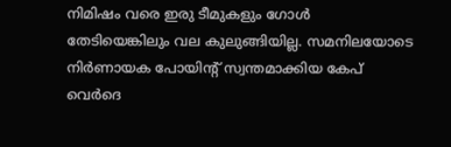നിമിഷം വരെ ഇരു ടീമുകളും ഗോൾ തേടിയെങ്കിലും വല കുലുങ്ങിയില്ല. സമനിലയോടെ നിർണായക പോയിന്റ് സ്വന്തമാക്കിയ കേപ് വെർദെ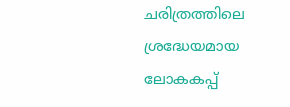ചരിത്രത്തിലെ ശ്രദ്ധേയമായ ലോകകപ്പ്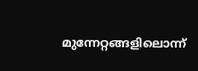മുന്നേറ്റങ്ങളിലൊന്ന്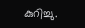കുറിച്ചു.